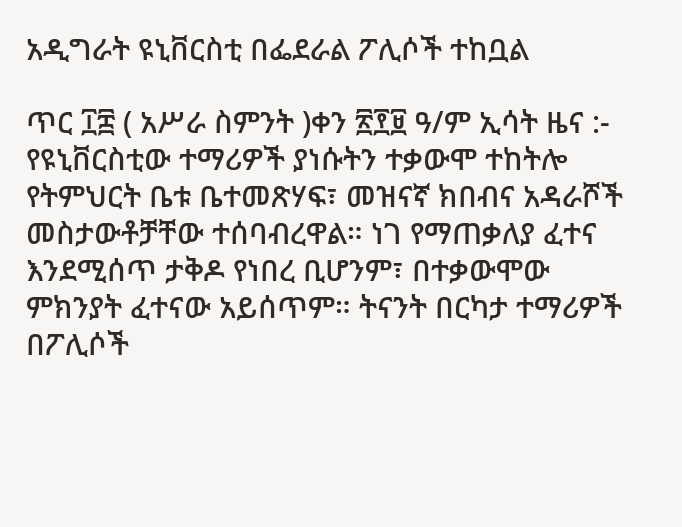አዲግራት ዩኒቨርስቲ በፌደራል ፖሊሶች ተከቧል

ጥር ፲፰ ( አሥራ ስምንት )ቀን ፳፻፱ ዓ/ም ኢሳት ዜና :- የዩኒቨርስቲው ተማሪዎች ያነሱትን ተቃውሞ ተከትሎ የትምህርት ቤቱ ቤተመጽሃፍ፣ መዝናኛ ክበብና አዳራሾች መስታውቶቻቸው ተሰባብረዋል። ነገ የማጠቃለያ ፈተና እንደሚሰጥ ታቅዶ የነበረ ቢሆንም፣ በተቃውሞው ምክንያት ፈተናው አይሰጥም። ትናንት በርካታ ተማሪዎች በፖሊሶች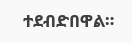ተደብድበዋል።